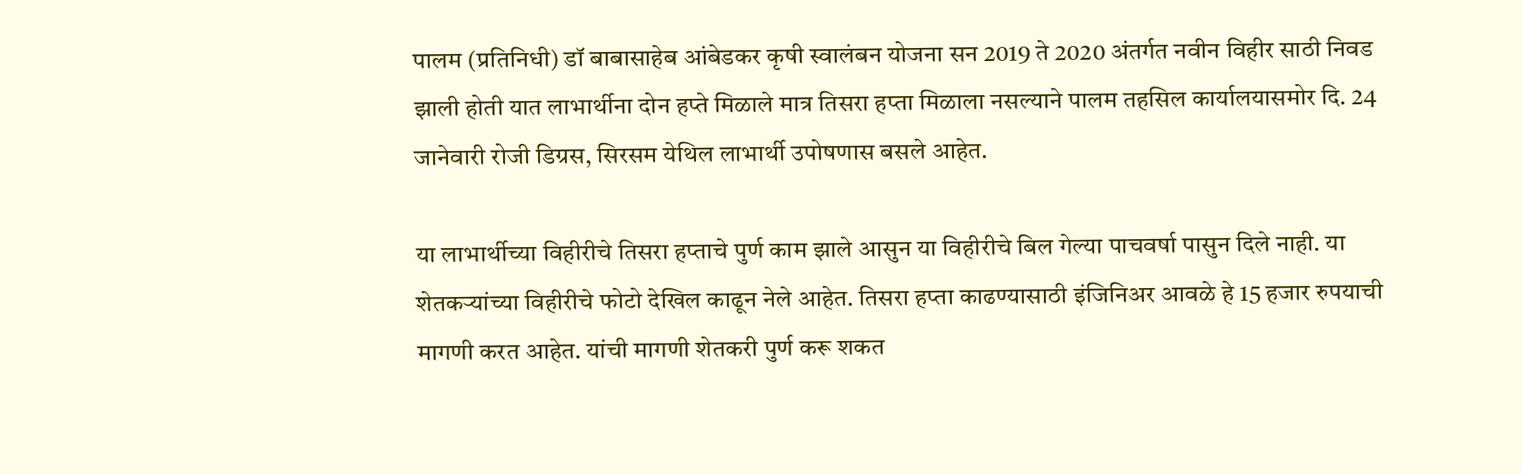पालम (प्रतिनिधी) डॉ बाबासाहेब आंबेडकर कृषी स्वालंबन योजना सन 2019 ते 2020 अंतर्गत नवीन विहीर साठी निवड झाली होती यात लाभार्थीना दोन हप्ते मिळाले मात्र तिसरा हप्ता मिळाला नसल्याने पालम तहसिल कार्यालयासमोर दि. 24 जानेवारी रोजी डिग्रस, सिरसम येथिल लाभार्थी उपोषणास बसले आहेत.

या लाभार्थीच्या विहीरीचे तिसरा हप्ताचे पुर्ण काम झाले आसुन या विहीरीचे बिल गेल्या पाचवर्षा पासुन दिले नाही. या शेतकऱ्यांच्या विहीरीचे फोटो देखिल काढून नेले आहेत. तिसरा हप्ता काढण्यासाठी इंजिनिअर आवळे हे 15 हजार रुपयाची मागणी करत आहेत. यांची मागणी शेतकरी पुर्ण करू शकत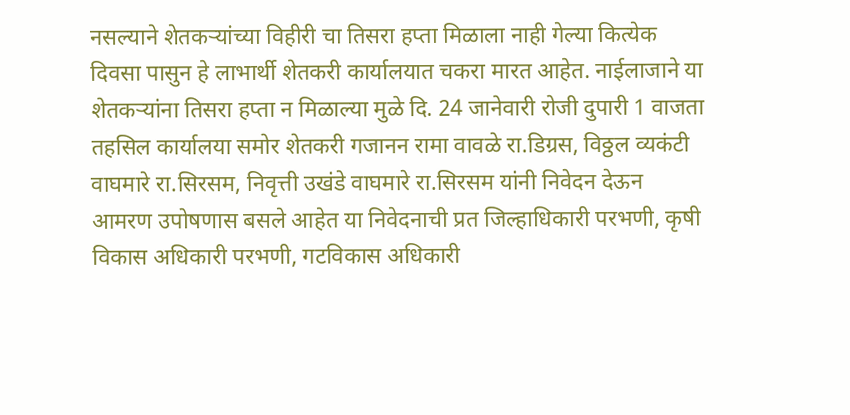नसल्याने शेतकऱ्यांच्या विहीरी चा तिसरा हप्ता मिळाला नाही गेल्या कित्येक दिवसा पासुन हे लाभार्थी शेतकरी कार्यालयात चकरा मारत आहेत. नाईलाजाने या शेतकऱ्यांना तिसरा हप्ता न मिळाल्या मुळे दि. 24 जानेवारी रोजी दुपारी 1 वाजता तहसिल कार्यालया समोर शेतकरी गजानन रामा वावळे रा.डिग्रस, विठ्ठल व्यकंटी वाघमारे रा.सिरसम, निवृत्ती उखंडे वाघमारे रा.सिरसम यांनी निवेदन देऊन आमरण उपोषणास बसले आहेत या निवेदनाची प्रत जिल्हाधिकारी परभणी, कृषी विकास अधिकारी परभणी, गटविकास अधिकारी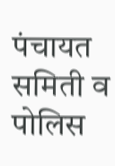पंचायत समिती व पोलिस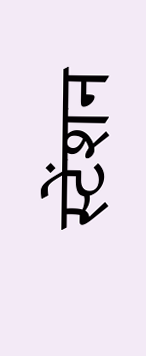स्टेंशन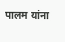पालम यांना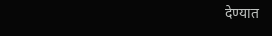देण्यात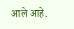आले आहे.